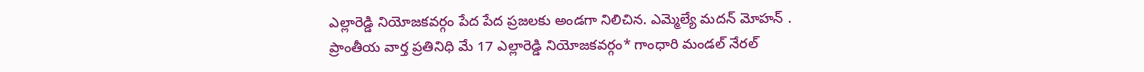ఎల్లారెడ్డి నియోజకవర్గం పేద పేద ప్రజలకు అండగా నిలిచిన. ఎమ్మెల్యే మదన్ మోహన్ .
ప్రాంతీయ వార్త ప్రతినిధి మే 17 ఎల్లారెడ్డి నియోజకవర్గం* గాంధారి మండల్ నేరల్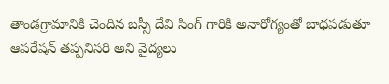తాండగ్రామానికి చెందిన బస్సీ దేవి సింగ్ గారికి అనారోగ్యంతో బాధపడుతూ ఆపరేషన్ తప్పనిసరి అని వైద్యలు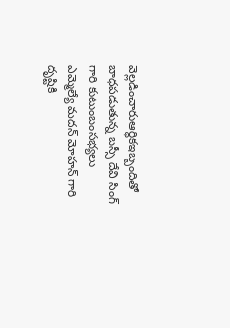వెల్లడించారుఆర్థికఇబ్బందితో బాధపడుతున్న బస్సీ దేవి సింగ్ గారి కుటుంబంసభ్యలు ఎమ్మెల్యే మదన్ మోహన్ గారి దృష్టికి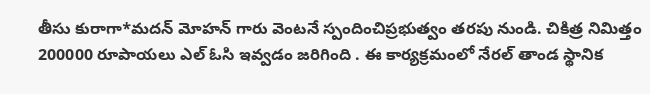తీసు కురాగా*మదన్ మోహన్ గారు వెంటనే స్పందించిప్రభుత్వం తరపు నుండి. చికిత్ర నిమిత్తం 200000 రూపాయలు ఎల్ ఓసి ఇవ్వడం జరిగింది . ఈ కార్యక్రమంలో నేరల్ తాండ స్థానిక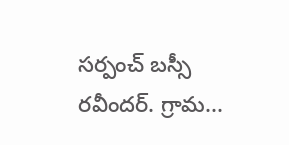సర్పంచ్ బస్సీ రవీందర్. గ్రామ...